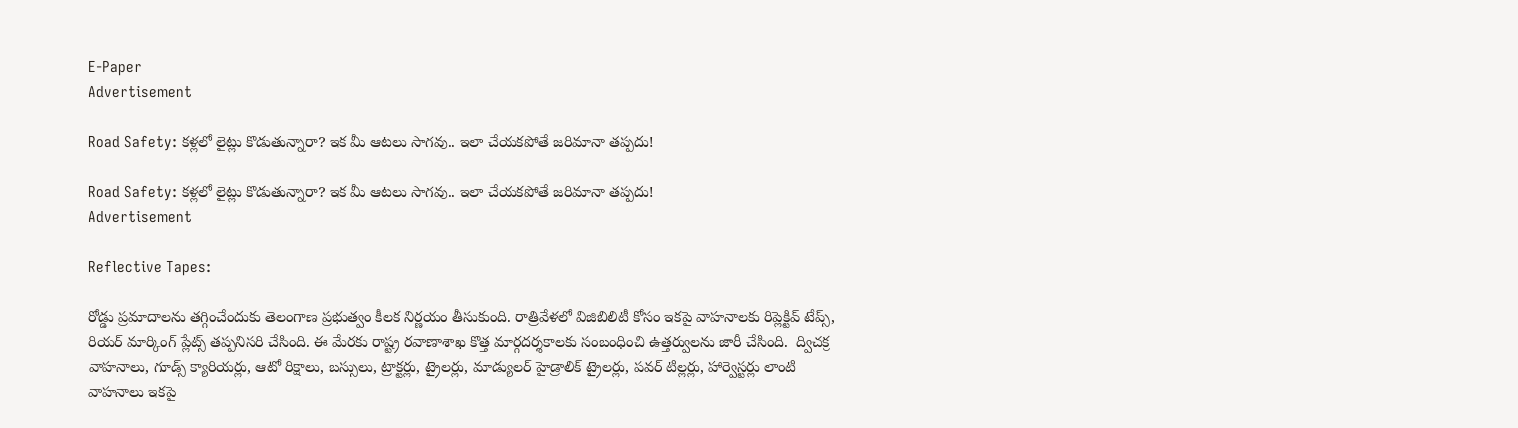E-Paper
Advertisement

Road Safety: కళ్లలో లైట్లు కొడుతున్నారా? ఇక మీ ఆటలు సాగవు.. ఇలా చేయకపోతే జరిమానా తప్పదు!

Road Safety: కళ్లలో లైట్లు కొడుతున్నారా? ఇక మీ ఆటలు సాగవు.. ఇలా చేయకపోతే జరిమానా తప్పదు!
Advertisement

Reflective Tapes:

రోడ్డు ప్రమాదాలను తగ్గించేందుకు తెలంగాణ ప్రభుత్వం కీలక నిర్ణయం తీసుకుంది. రాత్రివేళలో విజిబిలిటీ కోసం ఇకపై వాహనాలకు రిప్లెక్టివ్ టేప్స్‌, రియర్‌ మార్కింగ్‌ ప్లేట్స్‌ తప్పనిసరి చేసింది. ఈ మేరకు రాష్ట్ర రవాణాశాఖ కొత్త మార్గదర్శకాలకు సంబంధించి ఉత్తర్వులను జారీ చేసింది.  ద్విచక్ర వాహనాలు, గూడ్స్ క్యారియర్లు, ఆటో రిక్షాలు, బస్సులు, ట్రాక్టర్లు, ట్రైలర్లు, మాడ్యులర్ హైడ్రాలిక్ ట్రైలర్లు, పవర్ టిల్లర్లు, హార్వెస్టర్లు లాంటి వాహనాలు ఇకపై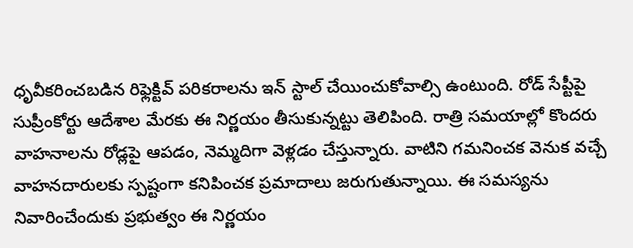ధృవీకరించబడిన రిఫ్లెక్టివ్ పరికరాలను ఇన్ స్టాల్ చేయించుకోవాల్సి ఉంటుంది. రోడ్‌ సేప్టీపై సుప్రీంకోర్టు ఆదేశాల మేరకు ఈ నిర్ణయం తీసుకున్నట్టు తెలిపింది. రాత్రి సమయాల్లో కొందరు వాహనాలను రోడ్లపై ఆపడం, నెమ్మదిగా వెళ్లడం చేస్తున్నారు. వాటిని గమనించక వెనుక వచ్చే వాహనదారులకు స్పష్టంగా కనిపించక ప్రమాదాలు జరుగుతున్నాయి. ఈ సమస్యను నివారించేందుకు ప్రభుత్వం ఈ నిర్ణయం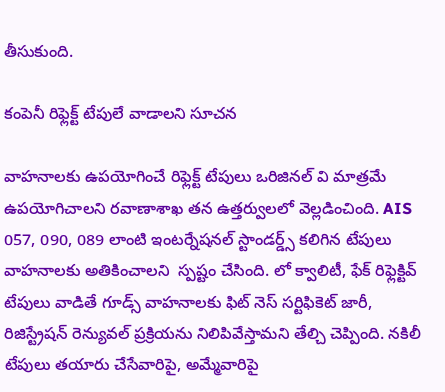తీసుకుంది.

కంపెనీ రిఫ్లెక్ట్ టేపులే వాడాలని సూచన

వాహనాలకు ఉపయోగించే రిఫ్లెక్ట్ టేపులు ఒరిజినల్ వి మాత్రమే ఉపయోగిచాలని రవాణాశాఖ తన ఉత్తర్వులలో వెల్లడించింది. AIS 057, 090, 089 లాంటి ఇంటర్నేషనల్ స్టాండర్డ్స్ కలిగిన టేపులు వాహనాలకు అతికించాలని  స్పష్టం చేసింది. లో క్వాలిటీ, ఫేక్ రిఫ్లెక్టివ్‌ టేపులు వాడితే గూడ్స్ వాహనాలకు ఫిట్‌ నెస్‌ సర్టిఫికెట్‌ జారీ, రిజిస్ట్రేషన్‌ రెన్యువల్‌ ప్రక్రియను నిలిపివేస్తామని తేల్చి చెప్పింది. నకిలీ టేపులు తయారు చేసేవారిపై, అమ్మేవారిపై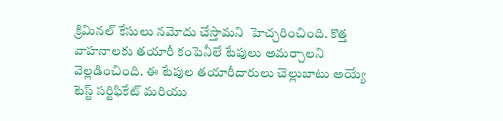క్రిమినల్ కేసులు నమోదు చేస్తామని  హెచ్చరించింది. కొత్త వాహనాలకు తయారీ కంపెనీలే టేపులు అమర్చాలని వెల్లడించింది. ఈ టేపుల తయారీదారులు చెల్లుబాటు అయ్యే టెస్ట్ సర్టిఫికేట్ మరియు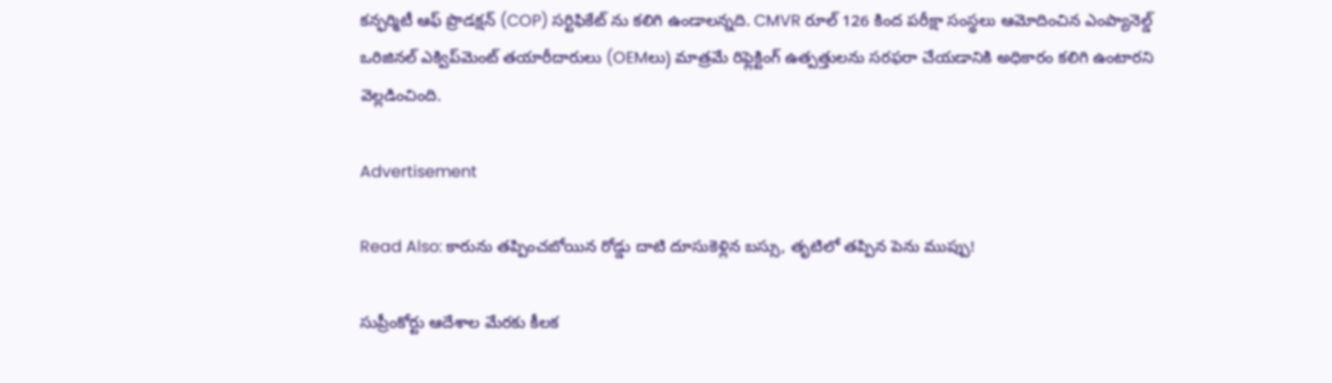కన్ఫర్మిటీ ఆఫ్ ప్రొడక్షన్ (COP) సర్టిఫికేట్‌ ను కలిగి ఉండాలన్నది. CMVR రూల్ 126 కింద పరీక్షా సంస్థలు ఆమోదించిన ఎంప్యానెల్డ్ ఒరిజినల్ ఎక్విప్‌మెంట్ తయారీదారులు (OEMలు) మాత్రమే రిఫ్లెక్టింగ్ ఉత్పత్తులను సరఫరా చేయడానికి అధికారం కలిగి ఉంటారని వెల్లడించింది.

Advertisement

Read Also: కారును తప్పించబోయిన రోడ్డు దాటి దూసుకెళ్లిన బస్సు, తృటిలో తప్పిన పెను ముప్పు!

సుప్రీంకోర్టు ఆదేశాల మేరకు కీలక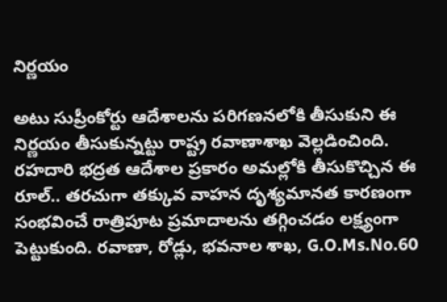నిర్ణయం

అటు సుప్రీంకోర్టు ఆదేశాలను పరిగణనలోకి తీసుకుని ఈ నిర్ణయం తీసుకున్నట్టు రాష్ట్ర రవాణాశాఖ వెల్లడించింది.  రహదారి భద్రత ఆదేశాల ప్రకారం అమల్లోకి తీసుకొచ్చిన ఈ రూల్.. తరచుగా తక్కువ వాహన దృశ్యమానత కారణంగా సంభవించే రాత్రిపూట ప్రమాదాలను తగ్గించడం లక్ష్యంగా పెట్టుకుంది. రవాణా, రోడ్లు, భవనాల శాఖ, G.O.Ms.No.60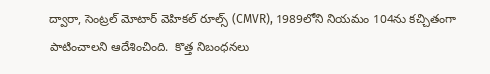ద్వారా, సెంట్రల్ మోటార్ వెహికల్ రూల్స్ (CMVR), 1989లోని నియమం 104ను కచ్చితంగా పాటించాలని ఆదేశించింది.  కొత్త నిబంధనలు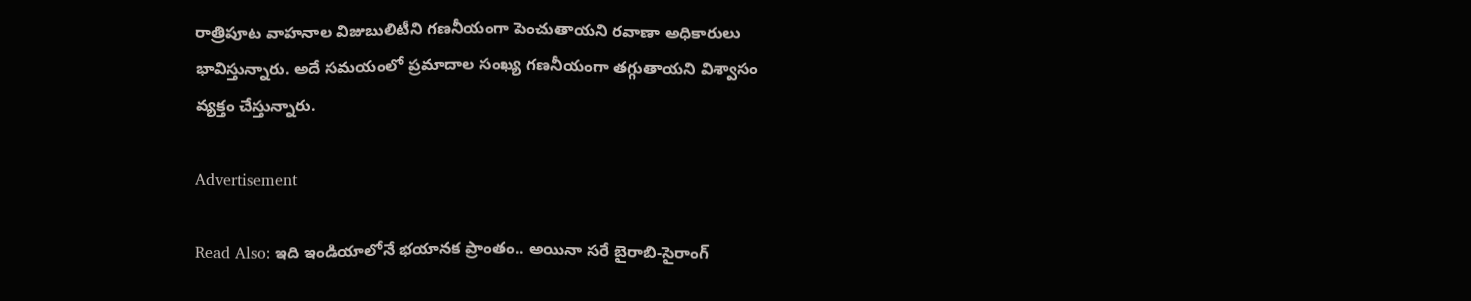రాత్రిపూట వాహనాల విజుబులిటీని గణనీయంగా పెంచుతాయని రవాణా అధికారులు భావిస్తున్నారు. అదే సమయంలో ప్రమాదాల సంఖ్య గణనీయంగా తగ్గుతాయని విశ్వాసం వ్యక్తం చేస్తున్నారు.

Advertisement

Read Also: ఇది ఇండియాలోనే భయానక ప్రాంతం.. అయినా సరే బైరాబి-సైరాంగ్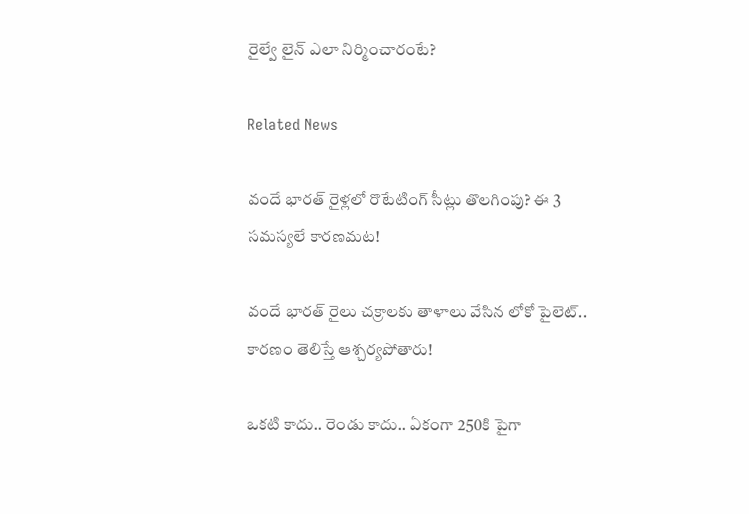రైల్వే లైన్ ఎలా నిర్మించారంటే?

Related News

వందే భారత్ రైళ్లలో రొటేటింగ్ సీట్లు తొలగింపు? ఈ 3 సమస్యలే కారణమట!

వందే భారత్ రైలు చక్రాలకు తాళాలు వేసిన లోకో పైలెట్.. కారణం తెలిస్తే ఆశ్చర్యపోతారు!

ఒకటి కాదు.. రెండు కాదు.. ఏకంగా 250కి పైగా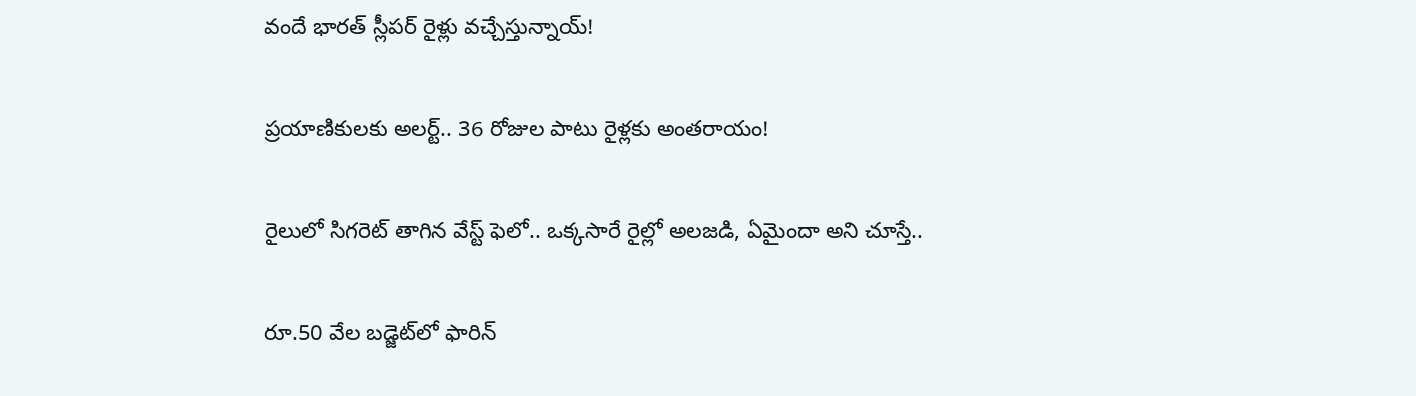వందే భారత్ స్లీపర్ రైళ్లు వచ్చేస్తున్నాయ్!

ప్రయాణికులకు అలర్ట్.. 36 రోజుల పాటు రైళ్లకు అంతరాయం!

రైలులో సిగరెట్ తాగిన వేస్ట్ ఫెలో.. ఒక్కసారే రైల్లో అలజడి, ఏమైందా అని చూస్తే..

రూ.50 వేల బడ్జెట్‌లో ఫారిన్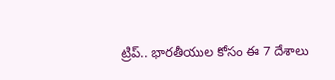ట్రిప్.. భారతీయుల కోసం ఈ 7 దేశాలు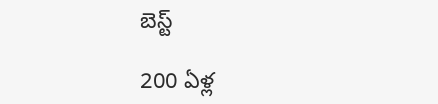బెస్ట్

200 ఏళ్ల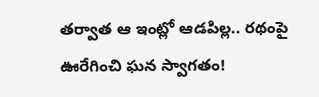తర్వాత ఆ ఇంట్లో ఆడపిల్ల.. రథంపై ఊరేగించి ఘన స్వాగతం!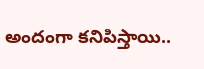అందంగా కనిపిస్తాయి..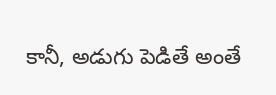కానీ, అడుగు పెడితే అంతే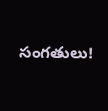సంగతులు!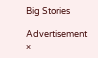Big Stories

Advertisement
×